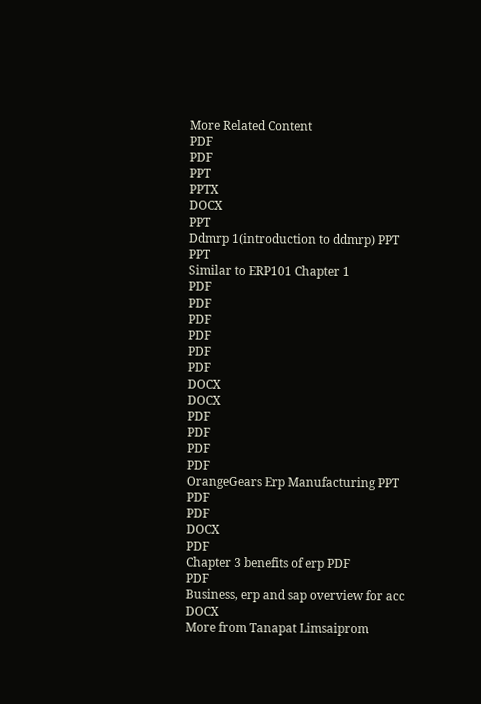More Related Content
PDF
PDF
PPT
PPTX
DOCX
PPT
Ddmrp 1(introduction to ddmrp) PPT
PPT
Similar to ERP101 Chapter 1
PDF
PDF
PDF
PDF
PDF
PDF
DOCX
DOCX
PDF
PDF
PDF
PDF
OrangeGears Erp Manufacturing PPT
PDF
PDF
DOCX
PDF
Chapter 3 benefits of erp PDF
PDF
Business, erp and sap overview for acc DOCX
More from Tanapat Limsaiprom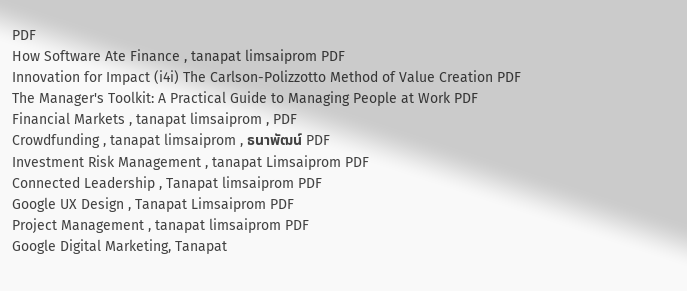PDF
How Software Ate Finance , tanapat limsaiprom PDF
Innovation for Impact (i4i) The Carlson-Polizzotto Method of Value Creation PDF
The Manager's Toolkit: A Practical Guide to Managing People at Work PDF
Financial Markets , tanapat limsaiprom , PDF
Crowdfunding , tanapat limsaiprom , ธนาพัฒน์ PDF
Investment Risk Management , tanapat Limsaiprom PDF
Connected Leadership , Tanapat limsaiprom PDF
Google UX Design , Tanapat Limsaiprom PDF
Project Management , tanapat limsaiprom PDF
Google Digital Marketing, Tanapat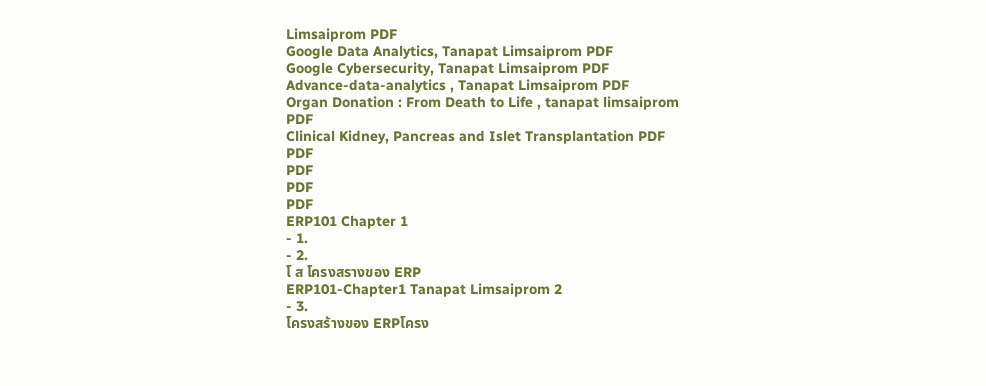Limsaiprom PDF
Google Data Analytics, Tanapat Limsaiprom PDF
Google Cybersecurity, Tanapat Limsaiprom PDF
Advance-data-analytics , Tanapat Limsaiprom PDF
Organ Donation : From Death to Life , tanapat limsaiprom PDF
Clinical Kidney, Pancreas and Islet Transplantation PDF
PDF
PDF
PDF
PDF
ERP101 Chapter 1
- 1.
- 2.
โ ส โครงสรางของ ERP
ERP101‐Chapter1 Tanapat Limsaiprom 2
- 3.
โครงสร้างของ ERPโครง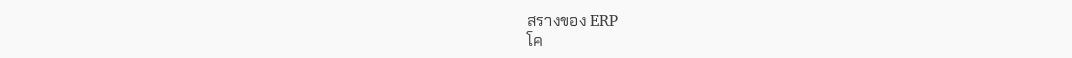สรางของ ERP
โค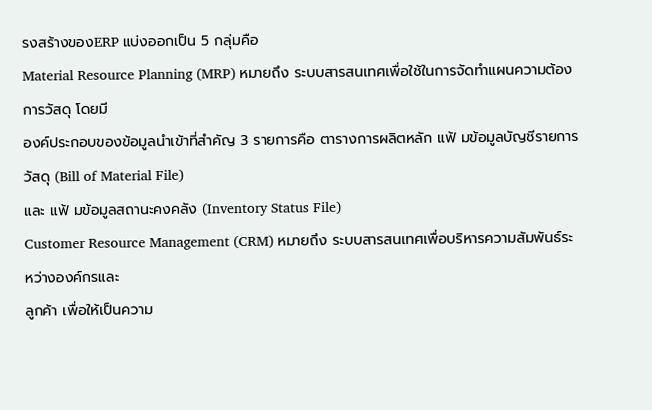รงสร้างของERP แบ่งออกเป็น 5 กลุ่มคือ
Material Resource Planning (MRP) หมายถึง ระบบสารสนเทศเพื่อใช้ในการจัดทําแผนความต้องการวัสดุ โดยมี
องค์ประกอบของข้อมูลนําเข้าที่สําคัญ 3 รายการคือ ตารางการผลิตหลัก แฟ้ มข้อมูลบัญชีรายการวัสดุ (Bill of Material File)
และ แฟ้ มข้อมูลสถานะคงคลัง (Inventory Status File)
Customer Resource Management (CRM) หมายถึง ระบบสารสนเทศเพื่อบริหารความสัมพันธ์ระหว่างองค์กรและ
ลูกค้า เพื่อให้เป็นความ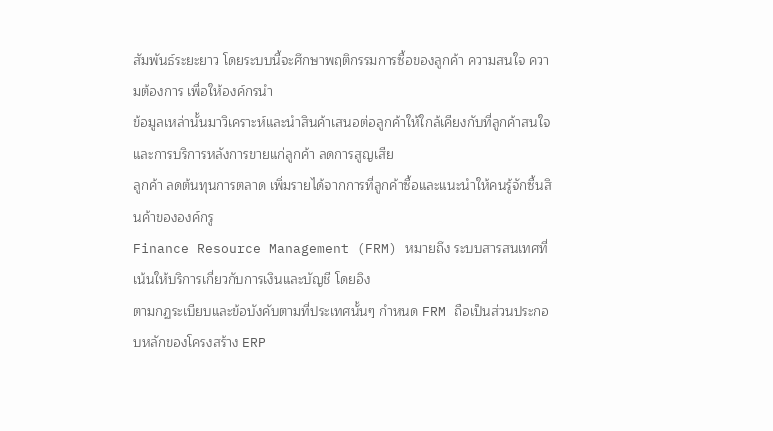สัมพันธ์ระยะยาว โดยระบบนี้จะศึกษาพฤติกรรมการซื้อของลูกค้า ความสนใจ ความต้องการ เพื่อให้องค์กรนํา
ข้อมูลเหล่านั้นมาวิเคราะห์และนําสินค้าเสนอต่อลูกค้าให้ใกล้เคียงกับที่ลูกค้าสนใจ และการบริการหลังการขายแก่ลูกค้า ลดการสูญเสีย
ลูกค้า ลดต้นทุนการตลาด เพิ่มรายได้จากการที่ลูกค้าซื้อและแนะนําให้คนรู้จักซื้นสินค้าขององค์กรู
Finance Resource Management (FRM) หมายถึง ระบบสารสนเทศที่เน้นให้บริการเกี่ยวกับการเงินและบัญชี โดยอิง
ตามกฏระเบียบและข้อบังคับตามที่ประเทศนั้นๆ กําหนด FRM ถือเป็นส่วนประกอบหลักของโครงสร้าง ERP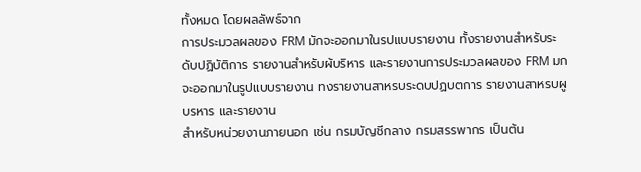ทั้งหมด โดยผลลัพธ์จาก
การประมวลผลของ FRM มักจะออกมาในรปแบบรายงาน ทั้งรายงานสําหรับระดับปฏิบัติการ รายงานสําหรับผ้บริหาร และรายงานการประมวลผลของ FRM มกจะออกมาในรูปแบบรายงาน ทงรายงานสาหรบระดบปฏบตการ รายงานสาหรบผูบรหาร และรายงาน
สําหรับหน่วยงานภายนอก เช่น กรมบัญชีกลาง กรมสรรพากร เป็นต้น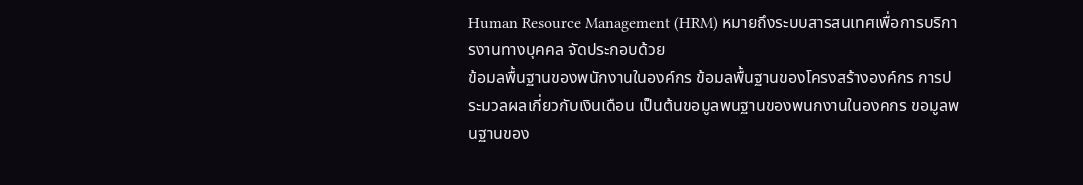Human Resource Management (HRM) หมายถึงระบบสารสนเทศเพื่อการบริการงานทางบุคคล จัดประกอบด้วย
ข้อมลพื้นฐานของพนักงานในองค์กร ข้อมลพื้นฐานของโครงสร้างองค์กร การประมวลผลเกี่ยวกับเงินเดือน เป็นต้นขอมูลพนฐานของพนกงานในองคกร ขอมูลพนฐานของ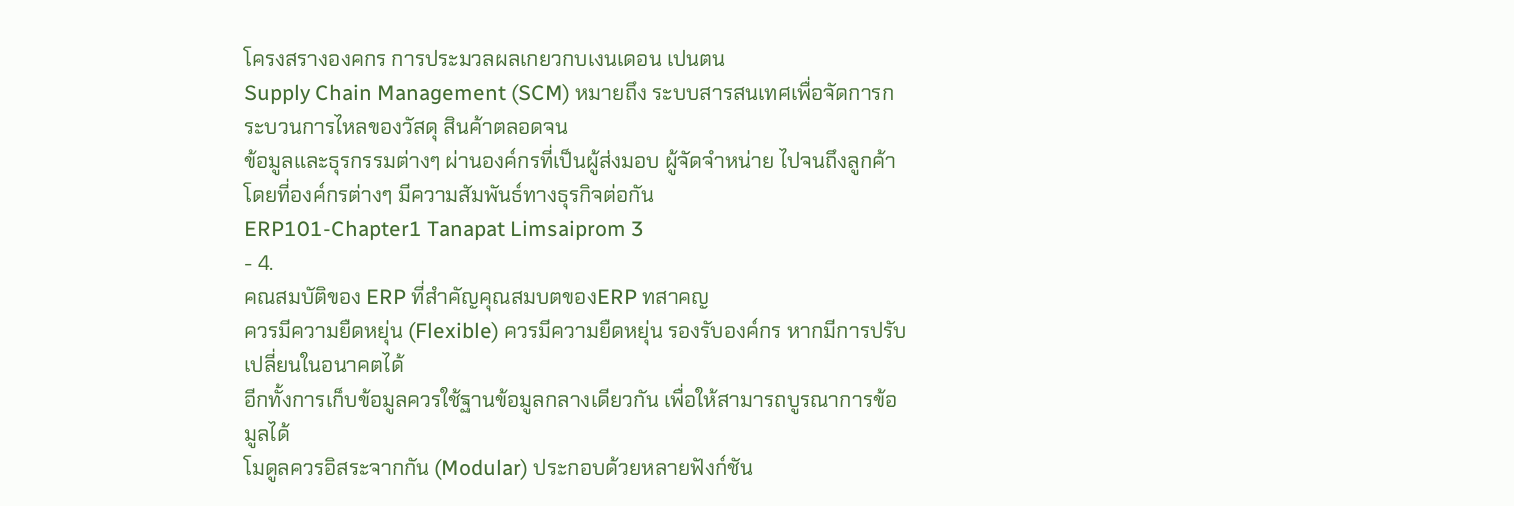โครงสรางองคกร การประมวลผลเกยวกบเงนเดอน เปนตน
Supply Chain Management (SCM) หมายถึง ระบบสารสนเทศเพื่อจัดการกระบวนการไหลของวัสดุ สินค้าตลอดจน
ข้อมูลและธุรกรรมต่างๆ ผ่านองค์กรที่เป็นผู้ส่งมอบ ผู้จัดจําหน่าย ไปจนถึงลูกค้า โดยที่องค์กรต่างๆ มีความสัมพันธ์ทางธุรกิจต่อกัน
ERP101‐Chapter1 Tanapat Limsaiprom 3
- 4.
คณสมบัติของ ERP ที่สําคัญคุณสมบตของERP ทสาคญ
ควรมีความยืดหยุ่น (Flexible) ควรมีความยืดหยุ่น รองรับองค์กร หากมีการปรับเปลี่ยนในอนาคตได้
อีกทั้งการเก็บข้อมูลควรใช้ฐานข้อมูลกลางเดียวกัน เพื่อให้สามารถบูรณาการข้อมูลได้
โมดูลควรอิสระจากกัน (Modular) ประกอบด้วยหลายฟังก์ชัน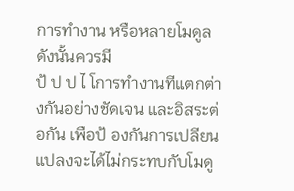การทํางาน หรือหลายโมดูลดังนั้นควรมี
ป้ ป ป ไ โการทํางานทีแตกต่างกันอย่างชัดเจน และอิสระต่อกัน เพือป้ องกันการเปลียนแปลงจะได้ไม่กระทบกับโมดู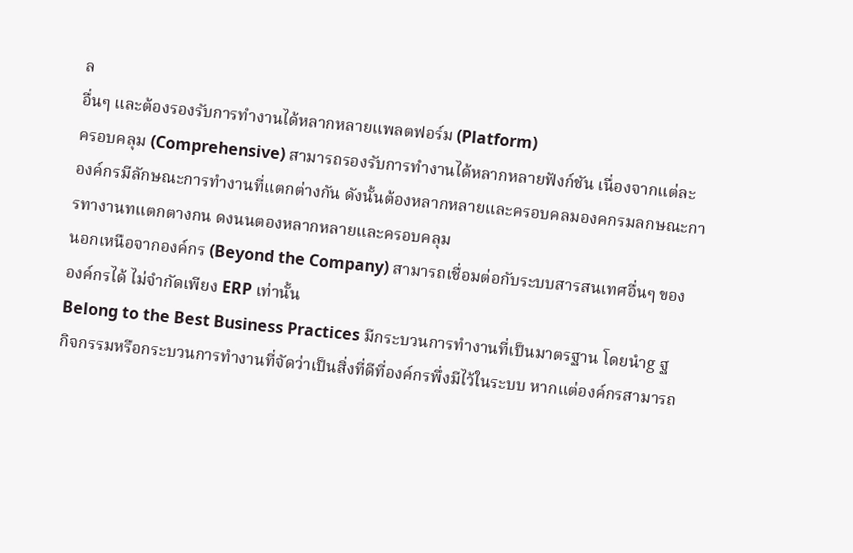ล
อื่นๆ และต้องรองรับการทํางานได้หลากหลายแพลตฟอร์ม (Platform)
ครอบคลุม (Comprehensive) สามารถรองรับการทํางานได้หลากหลายฟังก์ชัน เนื่องจากแต่ละ
องค์กรมีลักษณะการทํางานที่แตกต่างกัน ดังนั้นต้องหลากหลายและครอบคลมองคกรมลกษณะการทางานทแตกตางกน ดงนนตองหลากหลายและครอบคลุม
นอกเหนือจากองค์กร (Beyond the Company) สามารถเชื่อมต่อกับระบบสารสนเทศอื่นๆ ของ
องค์กรได้ ไม่จํากัดเพียง ERP เท่านั้น
Belong to the Best Business Practices มีกระบวนการทํางานที่เป็นมาตรฐาน โดยนําg ฐ
กิจกรรมหรือกระบวนการทํางานที่จัดว่าเป็นสิ่งที่ดีที่องค์กรพึ่งมีไว้ในระบบ หากแต่องค์กรสามารถ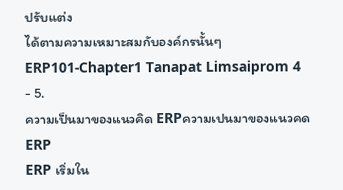ปรับแต่ง
ได้ตามความเหมาะสมกับองค์กรนั้นๆ
ERP101‐Chapter1 Tanapat Limsaiprom 4
- 5.
ความเป็นมาของแนวคิด ERPความเปนมาของแนวคด ERP
ERP เริ่มใน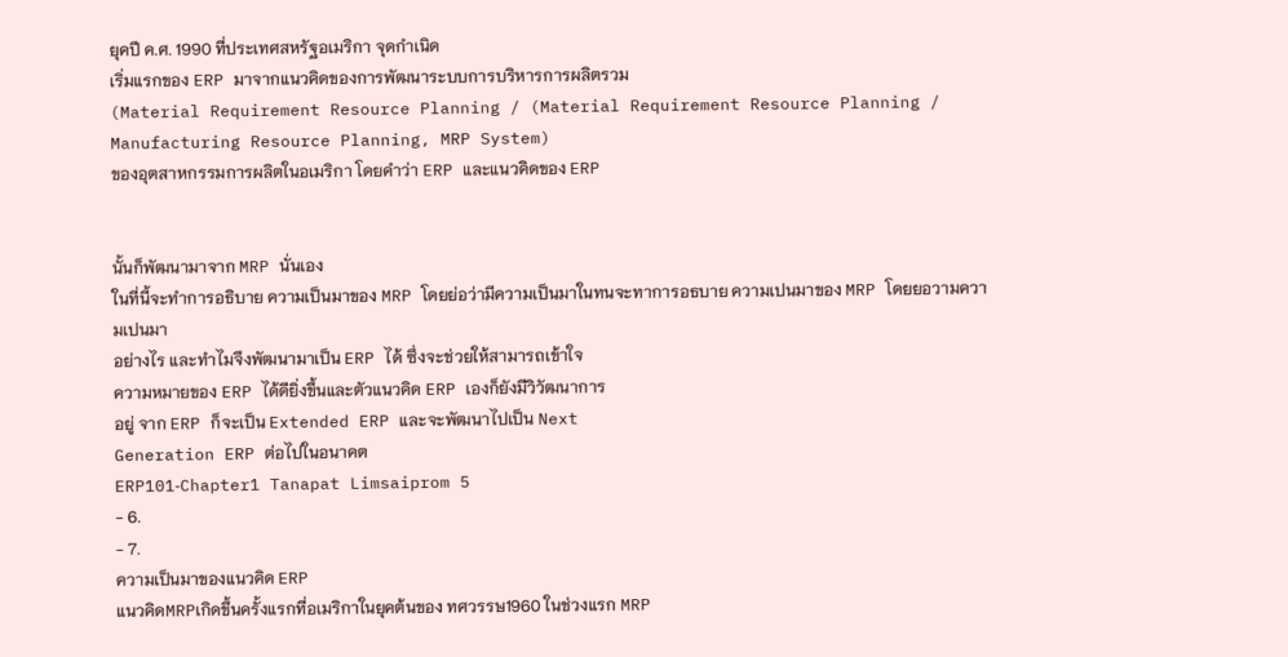ยุคปี ค.ศ. 1990 ที่ประเทศสหรัฐอเมริกา จุดกําเนิด
เริ่มแรกของ ERP มาจากแนวคิดของการพัฒนาระบบการบริหารการผลิตรวม
(Material Requirement Resource Planning / (Material Requirement Resource Planning /
Manufacturing Resource Planning, MRP System)
ของอุตสาหกรรมการผลิตในอเมริกา โดยคําว่า ERP และแนวคิดของ ERP


นั้นก็พัฒนามาจาก MRP นั่นเอง
ในที่นี้จะทําการอธิบาย ความเป็นมาของ MRP โดยย่อว่ามีความเป็นมาในทนจะทาการอธบาย ความเปนมาของ MRP โดยยอวามความเปนมา
อย่างไร และทําไมจึงพัฒนามาเป็น ERP ได้ ซึ่งจะช่วยให้สามารถเข้าใจ
ความหมายของ ERP ได้ดียิ่งขึ้นและตัวแนวคิด ERP เองก็ยังมีวิวัฒนาการ
อยู่ จาก ERP ก็จะเป็น Extended ERP และจะพัฒนาไปเป็น Next
Generation ERP ต่อไปในอนาคต
ERP101‐Chapter1 Tanapat Limsaiprom 5
- 6.
- 7.
ความเป็นมาของแนวคิด ERP
แนวคิดMRPเกิดขึ้นครั้งแรกที่อเมริกาในยุคต้นของ ทศวรรษ1960 ในช่วงแรก MRP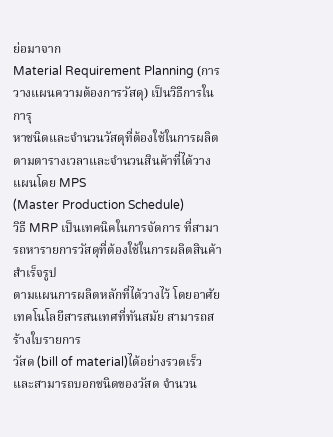ย่อมาจาก
Material Requirement Planning (การวางแผนความต้องการวัสดุ) เป็นวิธีการในการุ
หาชนิดและจํานวนวัสดุที่ต้องใช้ในการผลิตตามตารางเวลาและจํานวนสินค้าที่ได้วางแผนโดย MPS
(Master Production Schedule)
วิธี MRP เป็นเทคนิคในการจัดการ ที่สามารถหารายการวัสดุที่ต้องใช้ในการผลิตสินค้าสําเร็จรูป
ตามแผนการผลิตหลักที่ได้วางไว้ โดยอาศัยเทคโนโลยีสารสนเทศที่ทันสมัย สามารถสร้างใบรายการ
วัสด (bill of material)ได้อย่างรวดเร็ว และสามารถบอกชนิดของวัสด จํานวน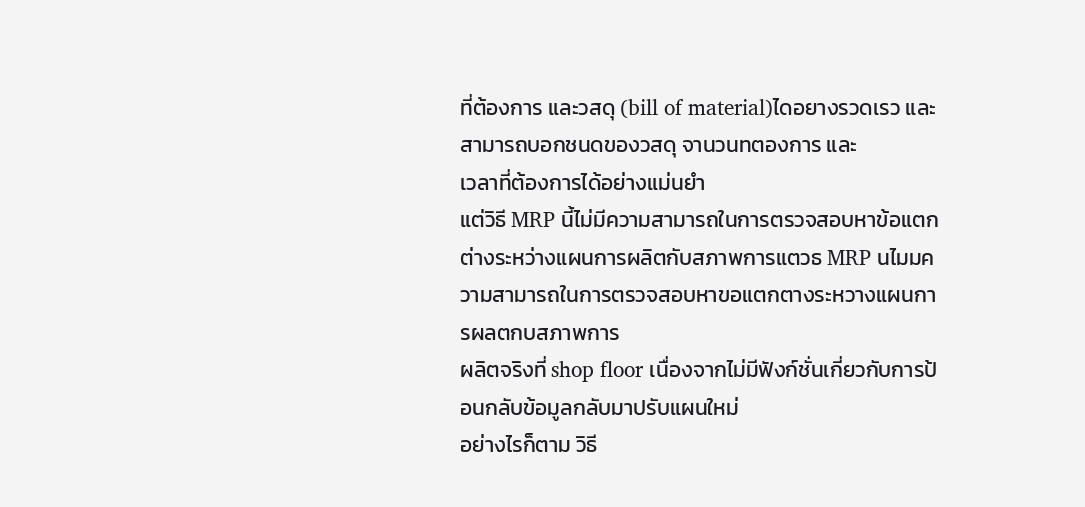ที่ต้องการ และวสดุ (bill of material)ไดอยางรวดเรว และสามารถบอกชนดของวสดุ จานวนทตองการ และ
เวลาที่ต้องการได้อย่างแม่นยํา
แต่วิธี MRP นี้ไม่มีความสามารถในการตรวจสอบหาข้อแตกต่างระหว่างแผนการผลิตกับสภาพการแตวธ MRP นไมมความสามารถในการตรวจสอบหาขอแตกตางระหวางแผนการผลตกบสภาพการ
ผลิตจริงที่ shop floor เนื่องจากไม่มีฟังก์ชั่นเกี่ยวกับการป้อนกลับข้อมูลกลับมาปรับแผนใหม่
อย่างไรก็ตาม วิธี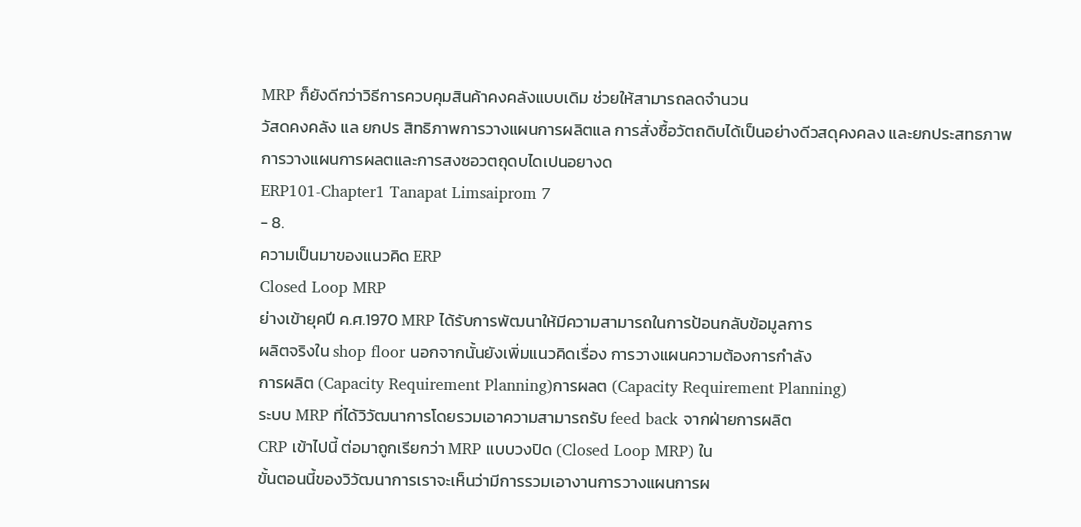MRP ก็ยังดีกว่าวิธีการควบคุมสินค้าคงคลังแบบเดิม ช่วยให้สามารถลดจํานวน
วัสดคงคลัง แล ยกปร สิทธิภาพการวางแผนการผลิตแล การสั่งซื้อวัตถดิบได้เป็นอย่างดีวสดุคงคลง และยกประสทธภาพการวางแผนการผลตและการสงซอวตถุดบไดเปนอยางด
ERP101‐Chapter1 Tanapat Limsaiprom 7
- 8.
ความเป็นมาของแนวคิด ERP
Closed Loop MRP
ย่างเข้ายุคปี ค.ศ.1970 MRP ได้รับการพัฒนาให้มีความสามารถในการป้อนกลับข้อมูลการ
ผลิตจริงใน shop floor นอกจากนั้นยังเพิ่มแนวคิดเรื่อง การวางแผนความต้องการกําลัง
การผลิต (Capacity Requirement Planning)การผลต (Capacity Requirement Planning)
ระบบ MRP ที่ได้วิวัฒนาการโดยรวมเอาความสามารถรับ feed back จากฝ่ายการผลิต
CRP เข้าไปนี้ ต่อมาถูกเรียกว่า MRP แบบวงปิด (Closed Loop MRP) ใน
ขั้นตอนนี้ของวิวัฒนาการเราจะเห็นว่ามีการรวมเอางานการวางแผนการผ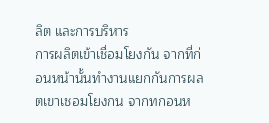ลิต และการบริหาร
การผลิตเข้าเชื่อมโยงกัน จากที่ก่อนหน้านั้นทํางานแยกกันการผลตเขาเชอมโยงกน จากทกอนห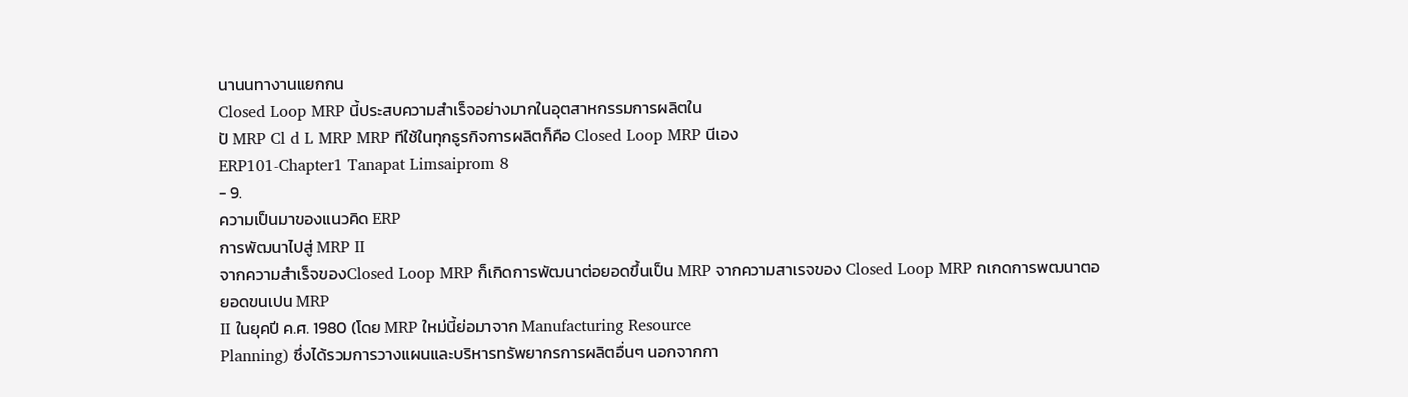นานนทางานแยกกน
Closed Loop MRP นี้ประสบความสําเร็จอย่างมากในอุตสาหกรรมการผลิตใน
ปั MRP Cl d L MRP MRP ทีใช้ในทุกธูรกิจการผลิตก็คือ Closed Loop MRP นีเอง
ERP101‐Chapter1 Tanapat Limsaiprom 8
- 9.
ความเป็นมาของแนวคิด ERP
การพัฒนาไปสู่ MRP II
จากความสําเร็จของClosed Loop MRP ก็เกิดการพัฒนาต่อยอดขึ้นเป็น MRP จากความสาเรจของ Closed Loop MRP กเกดการพฒนาตอยอดขนเปน MRP
II ในยุคปี ค.ศ. 1980 (โดย MRP ใหม่นี้ย่อมาจาก Manufacturing Resource
Planning) ซึ่งได้รวมการวางแผนและบริหารทรัพยากรการผลิตอื่นๆ นอกจากกา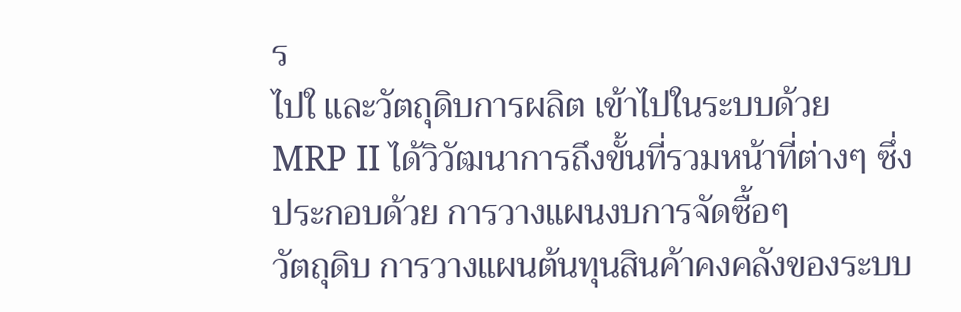ร
ไปใ และวัตถุดิบการผลิต เข้าไปในระบบด้วย
MRP II ได้วิวัฒนาการถึงขั้นที่รวมหน้าที่ต่างๆ ซึ่งประกอบด้วย การวางแผนงบการจัดซื้อๆ
วัตถุดิบ การวางแผนต้นทุนสินค้าคงคลังของระบบ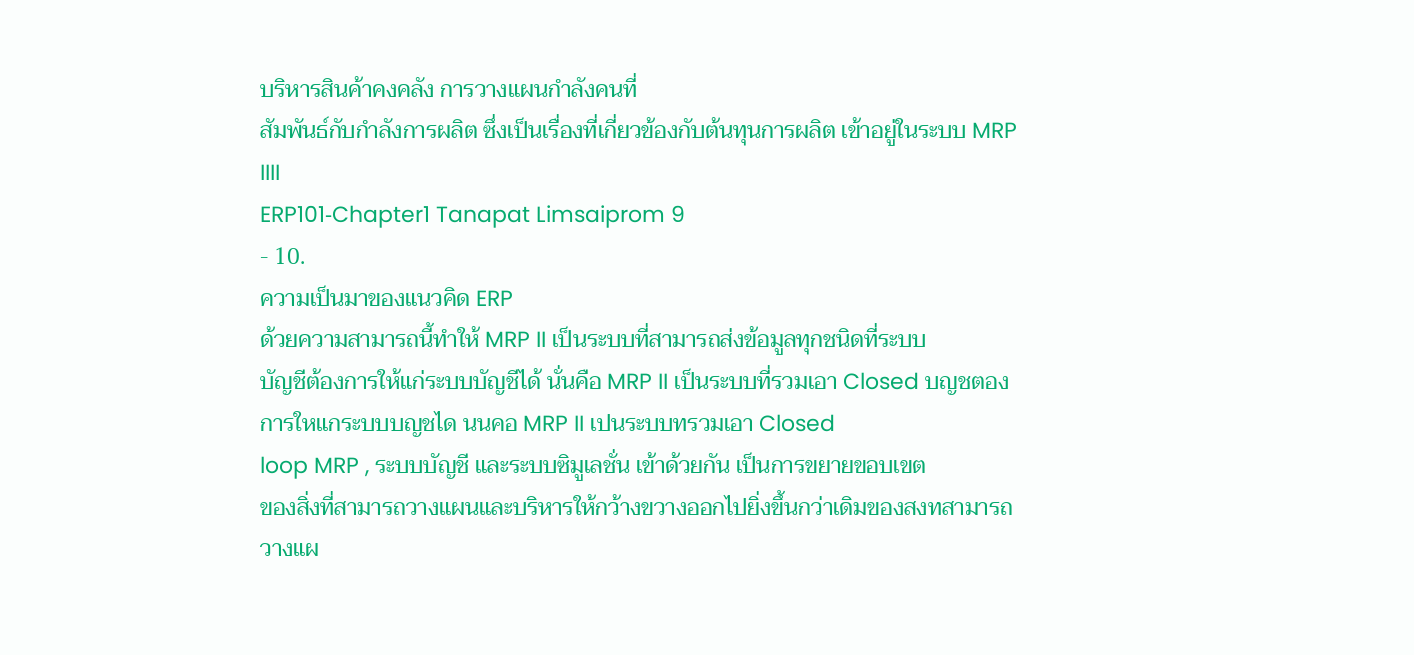บริหารสินค้าคงคลัง การวางแผนกําลังคนที่
สัมพันธ์กับกําลังการผลิต ซึ่งเป็นเรื่องที่เกี่ยวข้องกับต้นทุนการผลิต เข้าอยู่ในระบบ MRP
IIII
ERP101‐Chapter1 Tanapat Limsaiprom 9
- 10.
ความเป็นมาของแนวคิด ERP
ด้วยความสามารถนี้ทําให้ MRP II เป็นระบบที่สามารถส่งข้อมูลทุกชนิดที่ระบบ
บัญชีต้องการให้แก่ระบบบัญชีได้ นั่นคือ MRP II เป็นระบบที่รวมเอา Closed บญชตองการใหแกระบบบญชได นนคอ MRP II เปนระบบทรวมเอา Closed
loop MRP , ระบบบัญชี และระบบซิมูเลชั่น เข้าด้วยกัน เป็นการขยายขอบเขต
ของสิ่งที่สามารถวางแผนและบริหารให้กว้างขวางออกไปยิ่งขึ้นกว่าเดิมของสงทสามารถวางแผ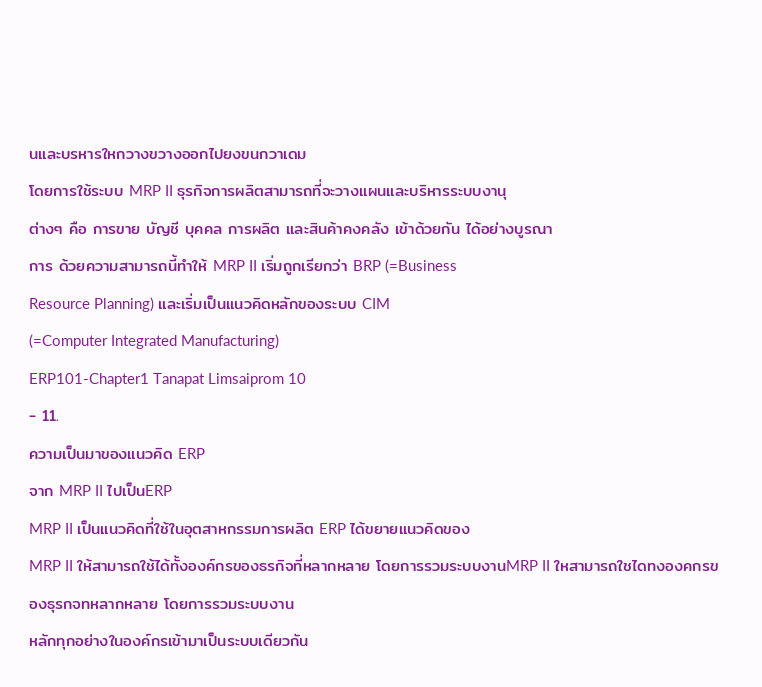นและบรหารใหกวางขวางออกไปยงขนกวาเดม
โดยการใช้ระบบ MRP II ธุรกิจการผลิตสามารถที่จะวางแผนและบริหารระบบงานุ
ต่างๆ คือ การขาย บัญชี บุคคล การผลิต และสินค้าคงคลัง เข้าด้วยกัน ได้อย่างบูรณา
การ ด้วยความสามารถนี้ทําให้ MRP II เริ่มถูกเรียกว่า BRP (=Business
Resource Planning) และเริ่มเป็นแนวคิดหลักของระบบ CIM
(=Computer Integrated Manufacturing)
ERP101‐Chapter1 Tanapat Limsaiprom 10
- 11.
ความเป็นมาของแนวคิด ERP
จาก MRP II ไปเป็นERP
MRP II เป็นแนวคิดที่ใช้ในอุตสาหกรรมการผลิต ERP ได้ขยายแนวคิดของ
MRP II ให้สามารถใช้ได้ทั้งองค์กรของธรกิจที่หลากหลาย โดยการรวมระบบงานMRP II ใหสามารถใชไดทงองคกรของธุรกจทหลากหลาย โดยการรวมระบบงาน
หลักทุกอย่างในองค์กรเข้ามาเป็นระบบเดียวกัน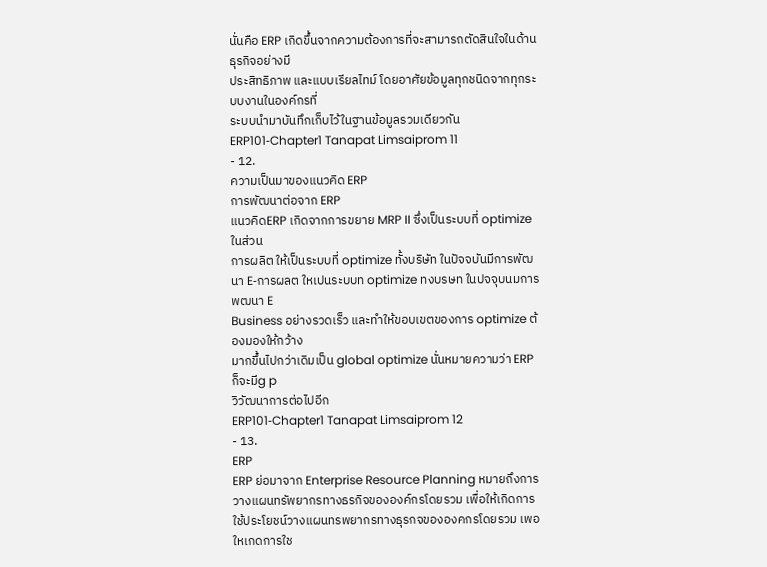นั่นคือ ERP เกิดขึ้นจากความต้องการที่จะสามารถตัดสินใจในด้านธุรกิจอย่างมี
ประสิทธิภาพ และแบบเรียลไทม์ โดยอาศัยข้อมูลทุกชนิดจากทุกระบบงานในองค์กรที่
ระบบนํามาบันทึกเก็บไว้ในฐานข้อมูลรวมเดียวกัน
ERP101‐Chapter1 Tanapat Limsaiprom 11
- 12.
ความเป็นมาของแนวคิด ERP
การพัฒนาต่อจาก ERP
แนวคิดERP เกิดจากการขยาย MRP II ซึ่งเป็นระบบที่ optimize ในส่วน
การผลิต ให้เป็นระบบที่ optimize ทั้งบริษัท ในปัจจบันมีการพัฒนา E‐การผลต ใหเปนระบบท optimize ทงบรษท ในปจจุบนมการพฒนา E
Business อย่างรวดเร็ว และทําให้ขอบเขตของการ optimize ต้องมองให้กว้าง
มากขึ้นไปกว่าเดิมเป็น global optimize นั่นหมายความว่า ERP ก็จะมีg p
วิวัฒนาการต่อไปอีก
ERP101‐Chapter1 Tanapat Limsaiprom 12
- 13.
ERP
ERP ย่อมาจาก Enterprise Resource Planning หมายถึงการ
วางแผนทรัพยากรทางธรกิจขององค์กรโดยรวม เพื่อให้เกิดการใช้ประโยชน์วางแผนทรพยากรทางธุรกจขององคกรโดยรวม เพอใหเกดการใช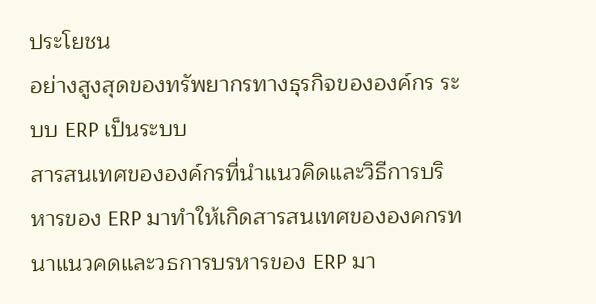ประโยชน
อย่างสูงสุดของทรัพยากรทางธุรกิจขององค์กร ระบบ ERP เป็นระบบ
สารสนเทศขององค์กรที่นําแนวคิดและวิธีการบริหารของ ERP มาทําให้เกิดสารสนเทศขององคกรทนาแนวคดและวธการบรหารของ ERP มา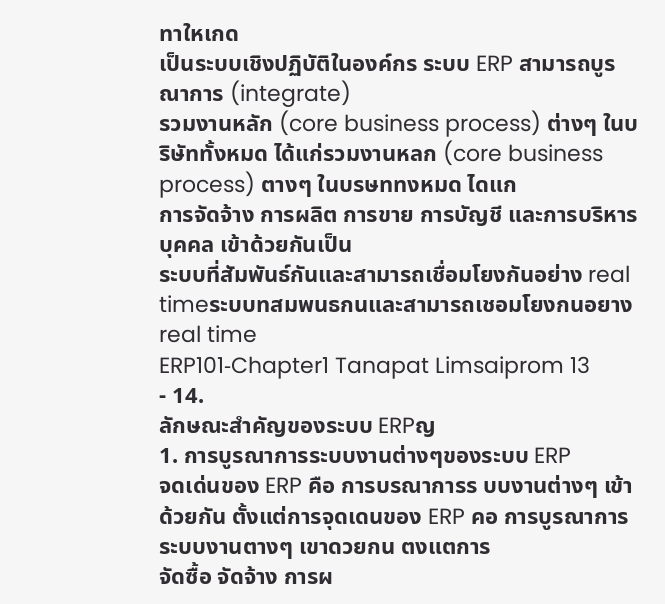ทาใหเกด
เป็นระบบเชิงปฏิบัติในองค์กร ระบบ ERP สามารถบูรณาการ (integrate)
รวมงานหลัก (core business process) ต่างๆ ในบริษัททั้งหมด ได้แก่รวมงานหลก (core business process) ตางๆ ในบรษททงหมด ไดแก
การจัดจ้าง การผลิต การขาย การบัญชี และการบริหารบุคคล เข้าด้วยกันเป็น
ระบบที่สัมพันธ์กันและสามารถเชื่อมโยงกันอย่าง real timeระบบทสมพนธกนและสามารถเชอมโยงกนอยาง real time
ERP101‐Chapter1 Tanapat Limsaiprom 13
- 14.
ลักษณะสําคัญของระบบ ERPญ
1. การบูรณาการระบบงานต่างๆของระบบ ERP
จดเด่นของ ERP คือ การบรณาการร บบงานต่างๆ เข้าด้วยกัน ตั้งแต่การจุดเดนของ ERP คอ การบูรณาการระบบงานตางๆ เขาดวยกน ตงแตการ
จัดซื้อ จัดจ้าง การผ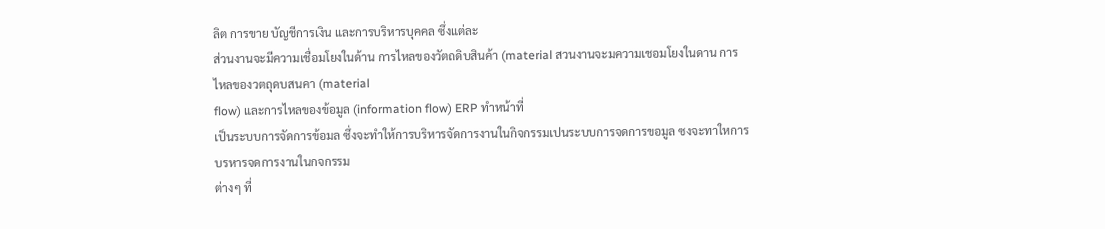ลิต การขาย บัญชีการเงิน และการบริหารบุคคล ซึ่งแต่ละ
ส่วนงานจะมีความเชื่อมโยงในด้าน การไหลของวัตถดิบสินค้า (material สวนงานจะมความเชอมโยงในดาน การไหลของวตถุดบสนคา (material
flow) และการไหลของข้อมูล (information flow) ERP ทําหน้าที่
เป็นระบบการจัดการข้อมล ซึ่งจะทําให้การบริหารจัดการงานในกิจกรรมเปนระบบการจดการขอมูล ซงจะทาใหการบรหารจดการงานในกจกรรม
ต่างๆ ที่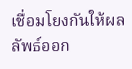เชื่อมโยงกันให้ผลลัพธ์ออก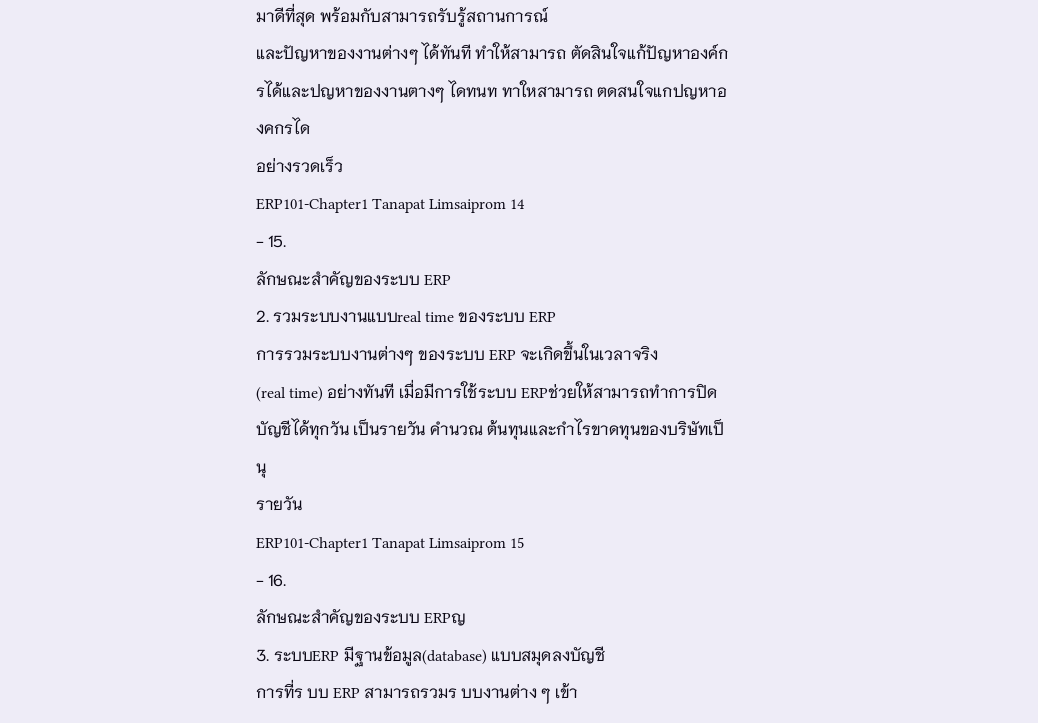มาดีที่สุด พร้อมกับสามารถรับรู้สถานการณ์
และปัญหาของงานต่างๆ ได้ทันที ทําให้สามารถ ตัดสินใจแก้ปัญหาองค์กรได้และปญหาของงานตางๆ ไดทนท ทาใหสามารถ ตดสนใจแกปญหาองคกรได
อย่างรวดเร็ว
ERP101‐Chapter1 Tanapat Limsaiprom 14
- 15.
ลักษณะสําคัญของระบบ ERP
2. รวมระบบงานแบบreal time ของระบบ ERP
การรวมระบบงานต่างๆ ของระบบ ERP จะเกิดขึ้นในเวลาจริง
(real time) อย่างทันที เมื่อมีการใช้ระบบ ERPช่วยให้สามารถทําการปิด
บัญชีได้ทุกวัน เป็นรายวัน คํานวณ ต้นทุนและกําไรขาดทุนของบริษัทเป็นุ
รายวัน
ERP101‐Chapter1 Tanapat Limsaiprom 15
- 16.
ลักษณะสําคัญของระบบ ERPญ
3. ระบบERP มีฐานข้อมูล(database) แบบสมุดลงบัญชี
การที่ร บบ ERP สามารถรวมร บบงานต่าง ๆ เข้า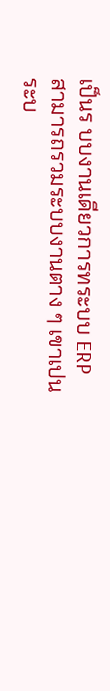เป็นร บบงานเดียวการทระบบ ERP สามารถรวมระบบงานตาง ๆ เขาเปนระบ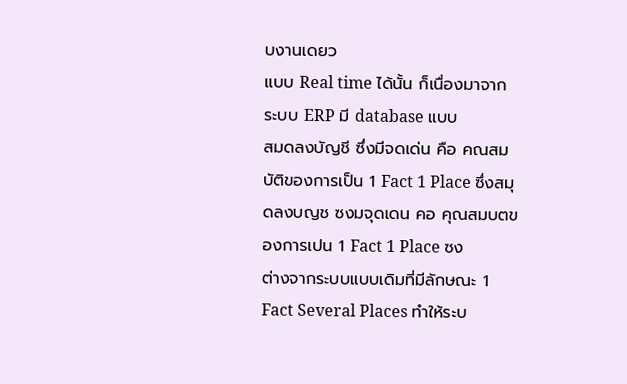บงานเดยว
แบบ Real time ได้นั้น ก็เนื่องมาจากระบบ ERP มี database แบบ
สมดลงบัญชี ซึ่งมีจดเด่น คือ คณสมบัติของการเป็น 1 Fact 1 Place ซึ่งสมุดลงบญช ซงมจุดเดน คอ คุณสมบตของการเปน 1 Fact 1 Place ซง
ต่างจากระบบแบบเดิมที่มีลักษณะ 1 Fact Several Places ทําให้ระบ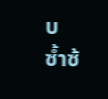บ
ซํ้าซ้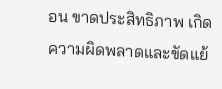อน ขาดประสิทธิภาพ เกิดความผิดพลาดและขัดแย้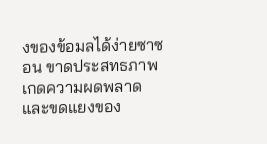งของข้อมลได้ง่ายซาซอน ขาดประสทธภาพ เกดความผดพลาดและขดแยงของ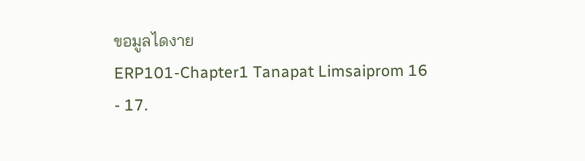ขอมูลไดงาย
ERP101‐Chapter1 Tanapat Limsaiprom 16
- 17.